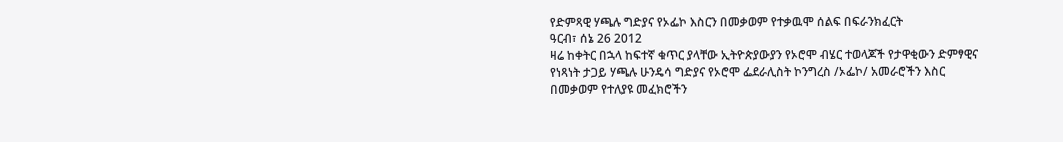የድምጻዊ ሃጫሉ ግድያና የኦፌኮ እስርን በመቃወም የተቃዉሞ ሰልፍ በፍራንክፈርት
ዓርብ፣ ሰኔ 26 2012
ዛሬ ከቀትር በኋላ ከፍተኛ ቁጥር ያላቸው ኢትዮጵያውያን የኦሮሞ ብሄር ተወላጆች የታዋቂውን ድምፃዊና የነጻነት ታጋይ ሃጫሉ ሁንዴሳ ግድያና የኦሮሞ ፌደራሊስት ኮንግረስ /ኦፌኮ/ አመራሮችን እስር በመቃወም የተለያዩ መፈክሮችን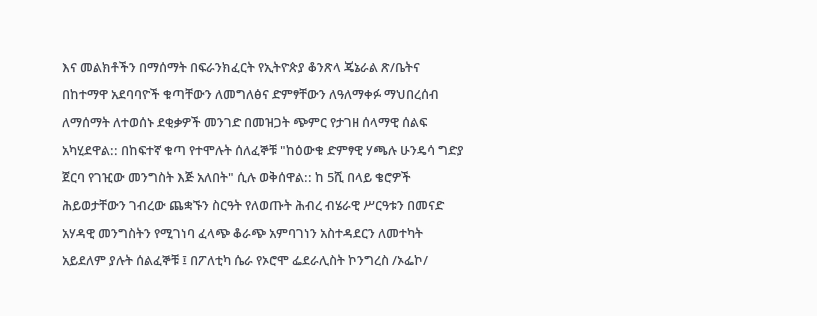እና መልክቶችን በማሰማት በፍራንክፈርት የኢትዮጵያ ቆንጽላ ጄኔራል ጽ/ቤትና በከተማዋ አደባባዮች ቁጣቸውን ለመግለፅና ድምፃቸውን ለዓለማቀፉ ማህበረሰብ ለማሰማት ለተወሰኑ ደቂቃዎች መንገድ በመዝጋት ጭምር የታገዘ ሰላማዊ ሰልፍ አካሂደዋል:: በከፍተኛ ቁጣ የተሞሉት ሰለፈኞቹ "ከዕውቁ ድምፃዊ ሃጫሉ ሁንዴሳ ግድያ ጀርባ የገዢው መንግስት እጅ አለበት" ሲሉ ወቅሰዋል:: ከ 5ሺ በላይ ቄሮዎች ሕይወታቸውን ገብረው ጨቋኙን ስርዓት የለወጡት ሕብረ ብሄራዊ ሥርዓቱን በመናድ አሃዳዊ መንግስትን የሚገነባ ፈላጭ ቆራጭ አምባገነን አስተዳደርን ለመተካት አይደለም ያሉት ሰልፈኞቹ ፤ በፖለቲካ ሴራ የኦሮሞ ፌደራሊስት ኮንግረስ /ኦፌኮ/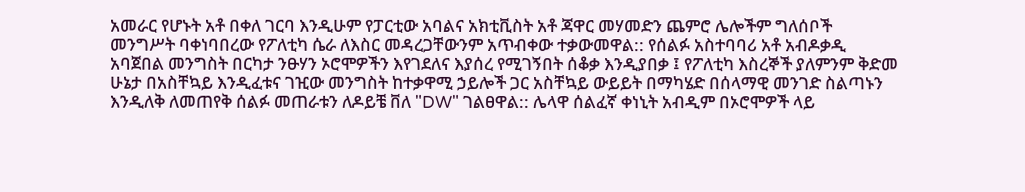አመራር የሆኑት አቶ በቀለ ገርባ እንዲሁም የፓርቲው አባልና አክቲቪስት አቶ ጃዋር መሃመድን ጨምሮ ሌሎችም ግለሰቦች መንግሥት ባቀነባበረው የፖለቲካ ሴራ ለእስር መዳረጋቸውንም አጥብቀው ተቃውመዋል:: የሰልፉ አስተባባሪ አቶ አብዶቃዲ አባጀበል መንግስት በርካታ ንፁሃን ኦሮሞዎችን እየገደለና እያሰረ የሚገኝበት ሰቆቃ እንዲያበቃ ፤ የፖለቲካ እስረኞች ያለምንም ቅድመ ሁኔታ በአስቸኳይ እንዲፈቱና ገዢው መንግስት ከተቃዋሚ ኃይሎች ጋር አስቸኳይ ውይይት በማካሄድ በሰላማዊ መንገድ ስልጣኑን እንዲለቅ ለመጠየቅ ሰልፉ መጠራቱን ለዶይቼ ቨለ "DW" ገልፀዋል:: ሌላዋ ሰልፈኛ ቀነኒት አብዲም በኦሮሞዎች ላይ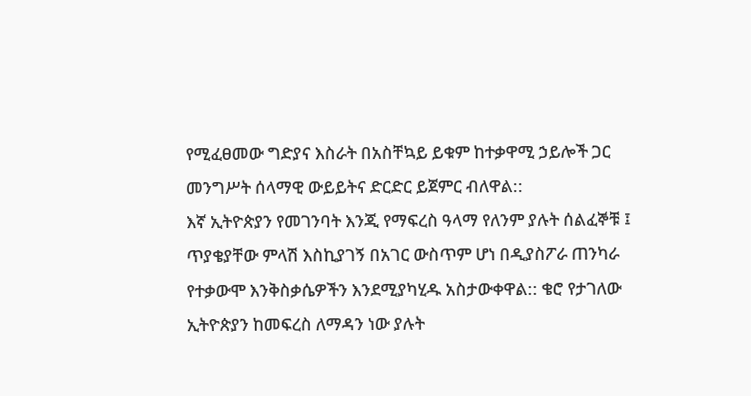የሚፈፀመው ግድያና እስራት በአስቸኳይ ይቁም ከተቃዋሚ ኃይሎች ጋር መንግሥት ሰላማዊ ውይይትና ድርድር ይጀምር ብለዋል::
እኛ ኢትዮጵያን የመገንባት እንጂ የማፍረስ ዓላማ የለንም ያሉት ሰልፈኞቹ ፤ ጥያቄያቸው ምላሽ እስኪያገኝ በአገር ውስጥም ሆነ በዲያስፖራ ጠንካራ የተቃውሞ እንቅስቃሴዎችን እንደሚያካሂዱ አስታውቀዋል:: ቄሮ የታገለው ኢትዮጵያን ከመፍረስ ለማዳን ነው ያሉት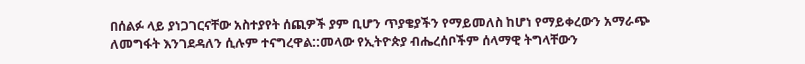በሰልፉ ላይ ያነጋገርናቸው አስተያየት ሰጪዎች ያም ቢሆን ጥያቄያችን የማይመለስ ከሆነ የማይቀረውን አማራጭ ለመግፋት እንገደዳለን ሲሉም ተናግረዋል::መላው የኢትዮጵያ ብሔረሰቦችም ሰላማዊ ትግላቸውን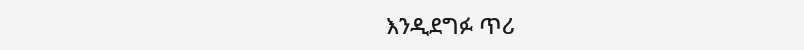እንዲደግፉ ጥሪ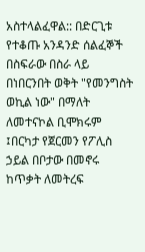አስተላልፈዋል:: በድርጊቱ የተቆጡ አንዳንድ ሰልፈኞች በስፍራው በስራ ላይ በነበርንበት ወቅት "የመንግስት ወኪል ነው" በማለት ለመተናኮል ቢሞክሩም ፤በርካታ የጀርመን የፖሊስ ኃይል በቦታው በመኖሩ ከጥቃት ለመትረፍ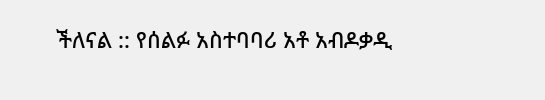ችለናል :: የሰልፉ አስተባባሪ አቶ አብዶቃዲ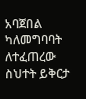አባጀበል ካለመግባባት ለተፈጠረው ስህተት ይቅርታ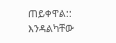ጠይቀዋል::
እንዳልካቸው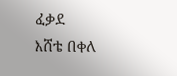ፈቃደ
እሸቴ በቀለ